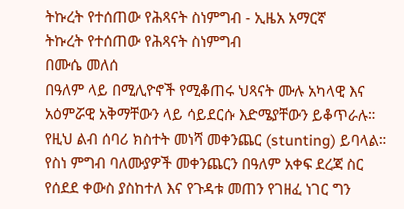ትኩረት የተሰጠው የሕጻናት ስነምግብ - ኢዜአ አማርኛ
ትኩረት የተሰጠው የሕጻናት ስነምግብ
በሙሴ መለሰ
በዓለም ላይ በሚሊዮኖች የሚቆጠሩ ህጻናት ሙሉ አካላዊ እና አዕምሯዊ አቅማቸውን ላይ ሳይደርሱ እድሜያቸውን ይቆጥራሉ። የዚህ ልብ ሰባሪ ክስተት መነሻ መቀንጨር (stunting) ይባላል። የስነ ምግብ ባለሙያዎች መቀንጨርን በዓለም አቀፍ ደረጃ ስር የሰደደ ቀውስ ያስከተለ እና የጉዳቱ መጠን የገዘፈ ነገር ግን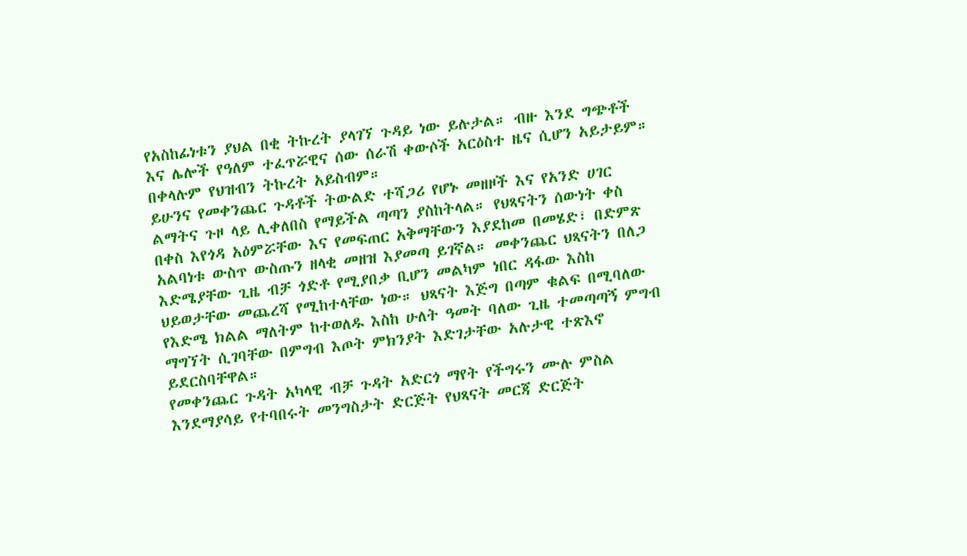የአስከፊነቱን ያህል በቂ ትኩረት ያላገኘ ጉዳይ ነው ይሉታል። ብዙ እንደ ግጭቶች እና ሌሎች የዓለም ተፈጥሯዊና ሰው ሰራሽ ቀውሶች አርዕስተ ዜና ሲሆን አይታይም። በቀላሉም የህዝብን ትኩረት አይስብም።
ይሁንና የመቀንጨር ጉዳቶች ትውልድ ተሻጋሪ የሆኑ መዘዞች እና የአንድ ሀገር ልማትና ጉዞ ላይ ሊቀለበስ የማይችል ጣጣን ያስከትላል። የህጻናትን ሰውነት ቀስ በቀስ እየጎዳ አዕምሯቸው እና የመፍጠር አቅማቸውን እያደከመ በመሄድ፣ በድምጽ አልባነቱ ውስጥ ውስጡን ዘላቂ መዘዝ እያመጣ ይገኛል። መቀንጨር ህጻናትን በለጋ እድሜያቸው ጊዜ ብቻ ጎድቶ የሚያበቃ ቢሆን መልካም ነበር ዳፋው እስከ ህይወታቸው መጨረሻ የሚከተላቸው ነው። ህጻናት እጅግ በጣም ቁልፍ በሚባለው የእድሜ ክልል ማለትም ከተወለዱ እስከ ሁለት ዓመት ባለው ጊዜ ተመጣጣኝ ምግብ ማግኘት ሲገባቸው በምግብ እጦት ምክንያት እድገታቸው አሉታዊ ተጽእኖ ይደርስባቸዋል።
የመቀንጨር ጉዳት አካላዊ ብቻ ጉዳት አድርጎ ማየት የችግሩን ሙሉ ምስል እንደማያሳይ የተባበሩት መንግስታት ድርጅት የህጻናት መርጃ ድርጅት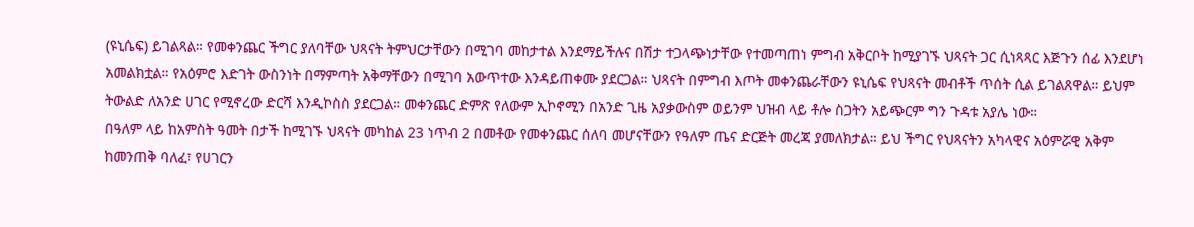(ዩኒሴፍ) ይገልጻል። የመቀንጨር ችግር ያለባቸው ህጻናት ትምህርታቸውን በሚገባ መከታተል እንደማይችሉና በሽታ ተጋላጭነታቸው የተመጣጠነ ምግብ አቅርቦት ከሚያገኙ ህጻናት ጋር ሲነጻጻር እጅጉን ሰፊ እንደሆነ አመልክቷል። የአዕምሮ እድገት ውስንነት በማምጣት አቅማቸውን በሚገባ አውጥተው እንዳይጠቀሙ ያደርጋል። ህጻናት በምግብ እጦት መቀንጨራቸውን ዩኒሴፍ የህጻናት መብቶች ጥሰት ሲል ይገልጸዋል። ይህም ትውልድ ለአንድ ሀገር የሚኖረው ድርሻ እንዲኮስስ ያደርጋል። መቀንጨር ድምጽ የለውም ኢኮኖሚን በአንድ ጊዜ አያቃውስም ወይንም ህዝብ ላይ ቶሎ ስጋትን አይጭርም ግን ጉዳቱ አያሌ ነው።
በዓለም ላይ ከአምስት ዓመት በታች ከሚገኙ ህጻናት መካከል 23 ነጥብ 2 በመቶው የመቀንጨር ሰለባ መሆናቸውን የዓለም ጤና ድርጅት መረጃ ያመለክታል። ይህ ችግር የህጻናትን አካላዊና አዕምሯዊ አቅም ከመንጠቅ ባለፈ፣ የሀገርን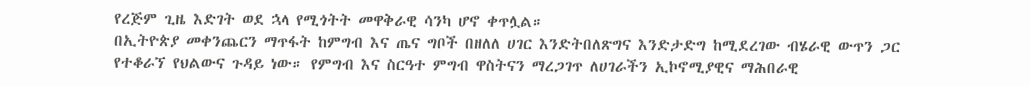የረጅም ጊዜ እድገት ወደ ኋላ የሚጎትት መዋቅራዊ ሳንካ ሆኖ ቀጥሏል።
በኢትዮጵያ መቀንጨርን ማጥፋት ከምግብ እና ጤና ግቦች በዘለለ ሀገር እንድትበለጽግና እንድታድግ ከሚደረገው ብሄራዊ ውጥን ጋር የተቆራኘ የህልውና ጉዳይ ነው። የምግብ እና ስርዓተ ምግብ ዋስትናን ማረጋገጥ ለሀገራችን ኢኮኖሚያዊና ማሕበራዊ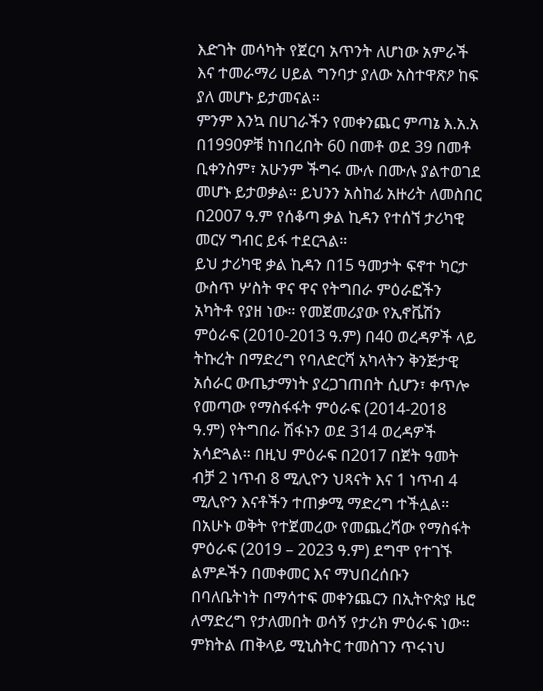እድገት መሳካት የጀርባ አጥንት ለሆነው አምራች እና ተመራማሪ ሀይል ግንባታ ያለው አስተዋጽዖ ከፍ ያለ መሆኑ ይታመናል።
ምንም እንኳ በሀገራችን የመቀንጨር ምጣኔ እ.አ.አ በ1990ዎቹ ከነበረበት 60 በመቶ ወደ 39 በመቶ ቢቀንስም፣ አሁንም ችግሩ ሙሉ በሙሉ ያልተወገደ መሆኑ ይታወቃል። ይህንን አስከፊ አዙሪት ለመስበር በ2007 ዓ.ም የሰቆጣ ቃል ኪዳን የተሰኘ ታሪካዊ መርሃ ግብር ይፋ ተደርጓል።
ይህ ታሪካዊ ቃል ኪዳን በ15 ዓመታት ፍኖተ ካርታ ውስጥ ሦስት ዋና ዋና የትግበራ ምዕራፎችን አካትቶ የያዘ ነው። የመጀመሪያው የኢኖቬሽን ምዕራፍ (2010-2013 ዓ.ም) በ40 ወረዳዎች ላይ ትኩረት በማድረግ የባለድርሻ አካላትን ቅንጅታዊ አሰራር ውጤታማነት ያረጋገጠበት ሲሆን፣ ቀጥሎ የመጣው የማስፋፋት ምዕራፍ (2014-2018 ዓ.ም) የትግበራ ሽፋኑን ወደ 314 ወረዳዎች አሳድጓል። በዚህ ምዕራፍ በ2017 በጀት ዓመት ብቻ 2 ነጥብ 8 ሚሊዮን ህጻናት እና 1 ነጥብ 4 ሚሊዮን እናቶችን ተጠቃሚ ማድረግ ተችሏል።
በአሁኑ ወቅት የተጀመረው የመጨረሻው የማስፋት ምዕራፍ (2019 – 2023 ዓ.ም) ደግሞ የተገኙ ልምዶችን በመቀመር እና ማህበረሰቡን በባለቤትነት በማሳተፍ መቀንጨርን በኢትዮጵያ ዜሮ ለማድረግ የታለመበት ወሳኝ የታሪክ ምዕራፍ ነው።
ምክትል ጠቅላይ ሚኒስትር ተመስገን ጥሩነህ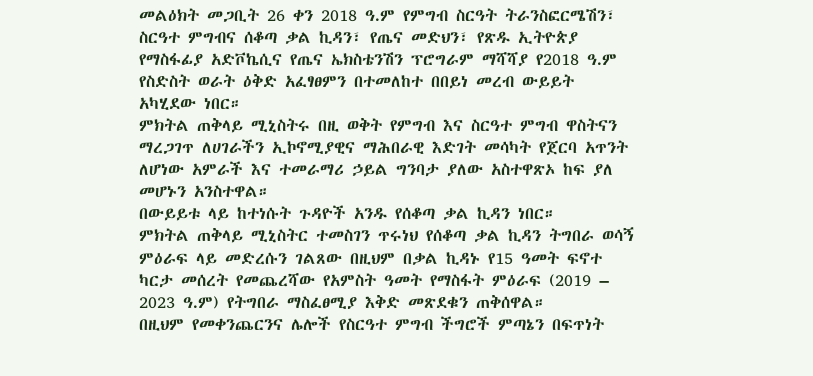መልዕክት መጋቢት 26 ቀን 2018 ዓ.ም የምግብ ስርዓት ትራንስፎርሜሽን፣ ስርዓተ ምግብና ሰቆጣ ቃል ኪዳን፣ የጤና መድህን፣ የጽዱ ኢትዮጵያ የማስፋፊያ አድቮኬሲና የጤና ኤክስቴንሽን ፕሮግራም ማሻሻያ የ2018 ዓ.ም የስድስት ወራት ዕቅድ አፈፃፀምን በተመለከተ በበይነ መረብ ውይይት አካሂደው ነበር።
ምክትል ጠቅላይ ሚኒስትሩ በዚ ወቅት የምግብ እና ስርዓተ ምግብ ዋስትናን ማረጋገጥ ለሀገራችን ኢኮኖሚያዊና ማሕበራዊ እድገት መሳካት የጀርባ አጥንት ለሆነው አምራች እና ተመራማሪ ኃይል ግንባታ ያለው አስተዋጽኦ ከፍ ያለ መሆኑን አንስተዋል።
በውይይቱ ላይ ከተነሱት ጉዳዮች አንዱ የሰቆጣ ቃል ኪዳን ነበር።
ምክትል ጠቅላይ ሚኒስትር ተመስገን ጥሩነህ የሰቆጣ ቃል ኪዳን ትግበራ ወሳኝ ምዕራፍ ላይ መድረሱን ገልጸው በዚህም በቃል ኪዳኑ የ15 ዓመት ፍኖተ ካርታ መሰረት የመጨረሻው የአምስት ዓመት የማስፋት ምዕራፍ (2019 – 2023 ዓ.ም) የትግበራ ማስፈፀሚያ እቅድ መጽደቁን ጠቅሰዋል።
በዚህም የመቀንጨርንና ሌሎች የስርዓተ ምግብ ችግሮች ምጣኔን በፍጥነት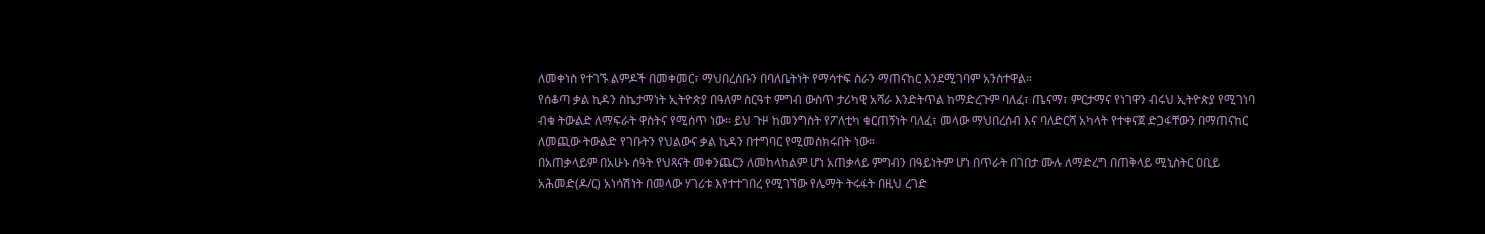ለመቀነስ የተገኙ ልምዶች በመቀመር፣ ማህበረሰቡን በባለቤትነት የማሳተፍ ስራን ማጠናከር እንደሚገባም አንስተዋል።
የሰቆጣ ቃል ኪዳን ስኬታማነት ኢትዮጵያ በዓለም ስርዓተ ምግብ ውስጥ ታሪካዊ አሻራ እንድትጥል ከማድረጉም ባለፈ፣ ጤናማ፣ ምርታማና የነገዋን ብሩህ ኢትዮጵያ የሚገነባ ብቁ ትውልድ ለማፍራት ዋስትና የሚሰጥ ነው። ይህ ጉዞ ከመንግስት የፖለቲካ ቁርጠኝነት ባለፈ፣ መላው ማህበረሰብ እና ባለድርሻ አካላት የተቀናጀ ድጋፋቸውን በማጠናከር ለመጪው ትውልድ የገቡትን የህልውና ቃል ኪዳን በተግባር የሚመሰክሩበት ነው።
በአጠቃላይም በአሁኑ ሰዓት የህጻናት መቀንጨርን ለመከላከልም ሆነ አጠቃላይ ምግብን በዓይነትም ሆነ በጥራት በገበታ ሙሉ ለማድረግ በጠቅላይ ሚኒስትር ዐቢይ አሕመድ(ዶ/ር) አነሳሽነት በመላው ሃገሪቱ እየተተገበረ የሚገኘው የሌማት ትሩፋት በዚህ ረገድ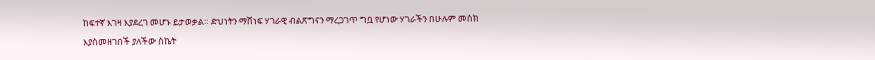ከፍተኛ እገዛ እያደረገ መሆኑ ይታወቃል። ድህነትን ማሸነፍ ሃገራዊ ብልጽግናን ማረጋገጥ ግቧ የሆነው ሃገራችን በሁሉም መስክ እያስመዘገበች ያለችው ስኬት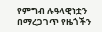የምግብ ሉዓላዊነቷን በማረጋገጥ የዜጎችን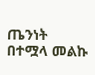ጤንነት በተሟላ መልኩ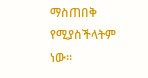ማስጠበቅ የሚያስችላትም ነው።